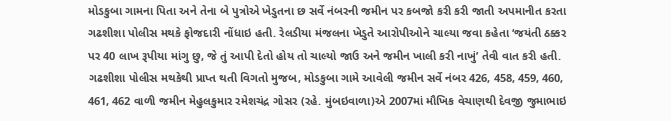મોડકુબા ગામના પિતા અને તેના બે પુત્રોએ ખેડુતના છ સર્વે નંબરની જમીન પર કબજો કરી કરી જાતી અપમાનીત કરતા ગઢશીશા પોલીસ મથકે ફોજદારી નોંધાઇ હતી. રેલડીયા મંજલના ખેડુતે આરોપીઓને ચાલ્યા જવા કહેતા ‘જયંતી ઠક્કર પર 40 લાખ રૂપીયા માંગુ છુ, જે તું આપી દેતો હોય તો ચાલ્યો જાઉ અને જમીન ખાલી કરી નાખું’ તેવી વાત કરી હતી. ગઢશીશા પોલીસ મથકેથી પ્રાપ્ત થતી વિગતો મુજબ, મોડકુબા ગામે આવેલી જમીન સર્વે નંબર 426, 458, 459, 460, 461, 462 વાળી જમીન મેહુલકુમાર રમેશચંદ્ર ગોસર (રહે. મુંબઇવાળા)એ 2007માં મૌખિક વેચાણથી દેવજી જુમાભાઇ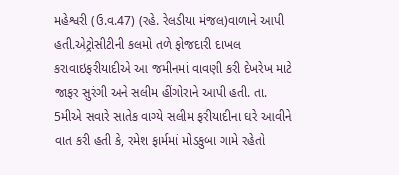મહેશ્વરી (ઉ.વ.47) (રહે. રેલડીયા મંજલ)વાળાને આપી હતી.એટ્રોસીટીની કલમો તળે ફોજદારી દાખલ કરાવાઇફરીયાદીએ આ જમીનમાં વાવણી કરી દેખરેખ માટે જાફર સુરંગી અને સલીમ હીંગોરાને આપી હતી. તા. 5મીએ સવારે સાતેક વાગ્યે સલીમ ફરીયાદીના ઘરે આવીને વાત કરી હતી કે, રમેશ ફાર્મમાં મોડકુબા ગામે રહેતો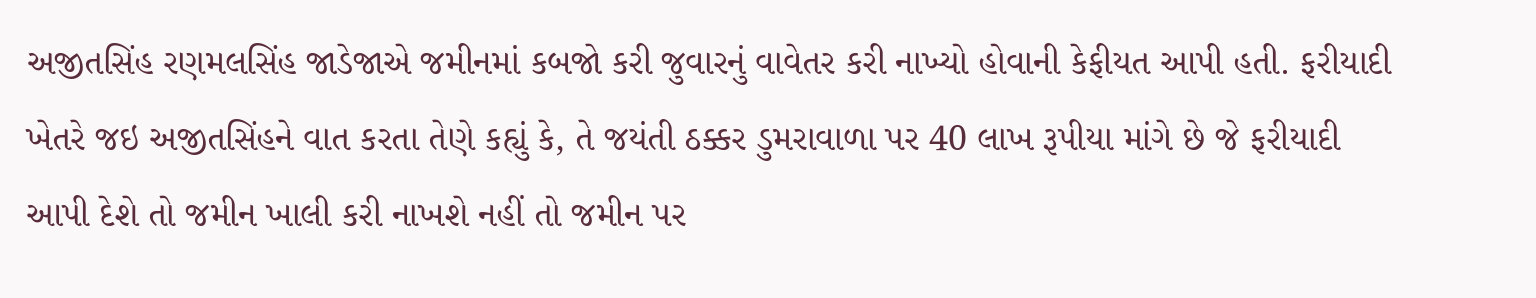અજીતસિંહ રણમલસિંહ જાડેજાએ જમીનમાં કબજો કરી જુવારનું વાવેતર કરી નાખ્યો હોવાની કેફીયત આપી હતી. ફરીયાદી ખેતરે જઇ અજીતસિંહને વાત કરતા તેણે કહ્યું કે, તે જયંતી ઠક્કર ડુમરાવાળા પર 40 લાખ રૂપીયા માંગે છે જે ફરીયાદી આપી દેશે તો જમીન ખાલી કરી નાખશે નહીં તો જમીન પર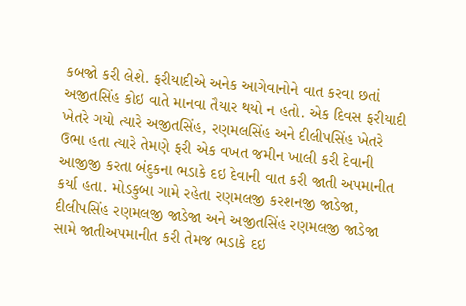કબજો કરી લેશે. ફરીયાદીએ અનેક આગેવાનોને વાત કરવા છતાં અજીતસિંહ કોઇ વાતે માનવા તૈયાર થયો ન હતો. એક દિવસ ફરીયાદી ખેતરે ગયો ત્યારે અજીતસિંહ, રણમલસિંહ અને દીલીપસિંહ ખેતરે ઉભા હતા ત્યારે તેમણે ફરી એક વખત જમીન ખાલી કરી દેવાની આજીજી કરતા બંદુકના ભડાકે દઇ દેવાની વાત કરી જાતી અપમાનીત કર્યા હતા. મોડકુબા ગામે રહેતા રણમલજી કરશનજી જાડેજા, દીલીપસિંહ રણમલજી જાડેજા અને અજીતસિંહ રણમલજી જાડેજા સામે જાતીઅપમાનીત કરી તેમજ ભડાકે દઇ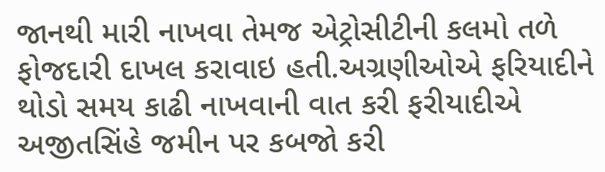જાનથી મારી નાખવા તેમજ એટ્રોસીટીની કલમો તળે ફોજદારી દાખલ કરાવાઇ હતી.અગ્રણીઓએ ફરિયાદીને થોડો સમય કાઢી નાખવાની વાત કરી ફરીયાદીએ અજીતસિંહે જમીન પર કબજો કરી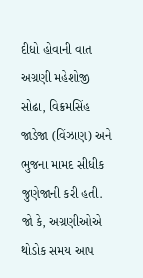દીધો હોવાની વાત અગ્રણી મહેશોજી સોઢા, વિક્રમસિંહ જાડેજા (વિંઝાણ) અને ભુજના મામદ સીધીક જુણેજાની કરી હતી. જો કે, અગ્રણીઓએ થોડોક સમય આપ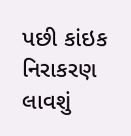પછી કાંઇક નિરાકરણ લાવશું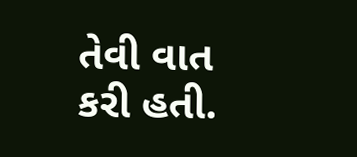તેવી વાત કરી હતી.